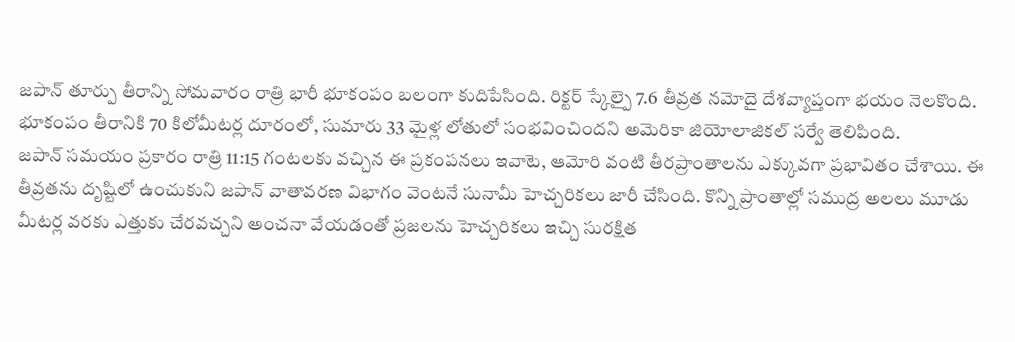జపాన్ తూర్పు తీరాన్ని సోమవారం రాత్రి భారీ భూకంపం బలంగా కుదిపేసింది. రిక్టర్ స్కేల్పై 7.6 తీవ్రత నమోదై దేశవ్యాప్తంగా భయం నెలకొంది. భూకంపం తీరానికి 70 కిలోమీటర్ల దూరంలో, సుమారు 33 మైళ్ల లోతులో సంభవించిందని అమెరికా జియోలాజికల్ సర్వే తెలిపింది.
జపాన్ సమయం ప్రకారం రాత్రి 11:15 గంటలకు వచ్చిన ఈ ప్రకంపనలు ఇవాటె, ఆమోరి వంటి తీరప్రాంతాలను ఎక్కువగా ప్రభావితం చేశాయి. ఈ తీవ్రతను దృష్టిలో ఉంచుకుని జపాన్ వాతావరణ విభాగం వెంటనే సునామీ హెచ్చరికలు జారీ చేసింది. కొన్ని ప్రాంతాల్లో సముద్ర అలలు మూడు మీటర్ల వరకు ఎత్తుకు చేరవచ్చని అంచనా వేయడంతో ప్రజలను హెచ్చరికలు ఇచ్చి సురక్షిత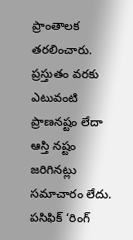ప్రాంతాలక తరలించారు.
ప్రస్తుతం వరకు ఎటువంటి ప్రాణనష్టం లేదా ఆస్తి నష్టం జరిగినట్లు సమాచారం లేదు. పసిఫిక్ ‘రింగ్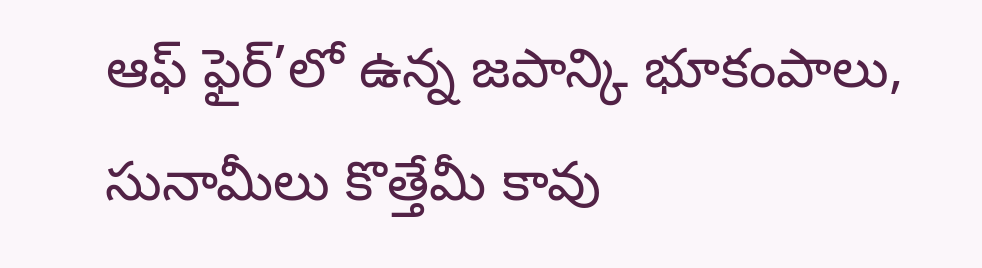ఆఫ్ ఫైర్’లో ఉన్న జపాన్కి భూకంపాలు, సునామీలు కొత్తేమీ కావు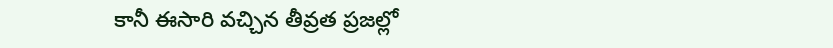కానీ ఈసారి వచ్చిన తీవ్రత ప్రజల్లో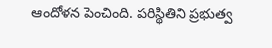ఆందోళన పెంచింది. పరిస్థితిని ప్రభుత్వ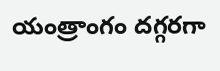యంత్రాంగం దగ్గరగా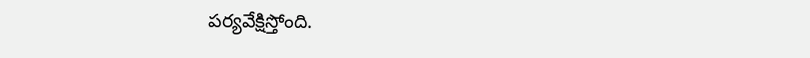పర్యవేక్షిస్తోంది.